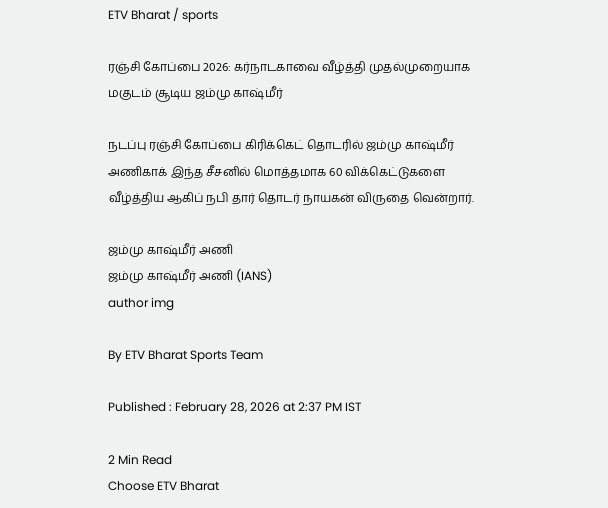ETV Bharat / sports

ரஞ்சி கோப்பை 2026: கர்நாடகாவை வீழ்த்தி முதல்முறையாக மகுடம் சூடிய ஜம்மு காஷ்மீர்

நடப்பு ரஞ்சி கோப்பை கிரிக்கெட் தொடரில் ஜம்மு காஷ்மீர் அணிகாக் இந்த சீசனில் மொத்தமாக 60 விக்கெட்டுகளை வீழ்த்திய ஆகிப் நபி தார் தொடர் நாயகன் விருதை வென்றார்.

ஜம்மு காஷ்மீர் அணி
ஜம்மு காஷ்மீர் அணி (IANS)
author img

By ETV Bharat Sports Team

Published : February 28, 2026 at 2:37 PM IST

2 Min Read
Choose ETV Bharat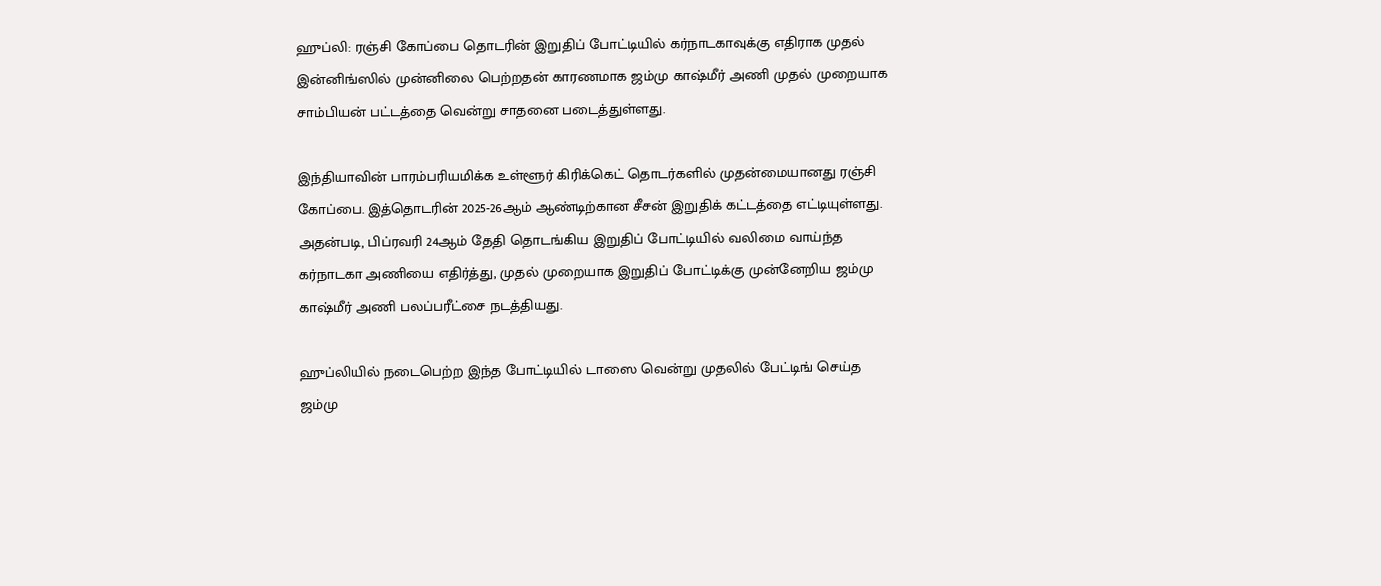ஹுப்லி: ரஞ்சி கோப்பை தொடரின் இறுதிப் போட்டியில் கர்நாடகாவுக்கு எதிராக முதல் இன்னிங்ஸில் முன்னிலை பெற்றதன் காரணமாக ஜம்மு காஷ்மீர் அணி முதல் முறையாக சாம்பியன் பட்டத்தை வென்று சாதனை படைத்துள்ளது.

இந்தியாவின் பாரம்பரியமிக்க உள்ளூர் கிரிக்கெட் தொடர்களில் முதன்மையானது ரஞ்சி கோப்பை. இத்தொடரின் 2025-26ஆம் ஆண்டிற்கான சீசன் இறுதிக் கட்டத்தை எட்டியுள்ளது. அதன்படி, பிப்ரவரி 24ஆம் தேதி தொடங்கிய இறுதிப் போட்டியில் வலிமை வாய்ந்த கர்நாடகா அணியை எதிர்த்து, முதல் முறையாக இறுதிப் போட்டிக்கு முன்னேறிய ஜம்மு காஷ்மீர் அணி பலப்பரீட்சை நடத்தியது.

ஹுப்லியில் நடைபெற்ற இந்த போட்டியில் டாஸை வென்று முதலில் பேட்டிங் செய்த ஜம்மு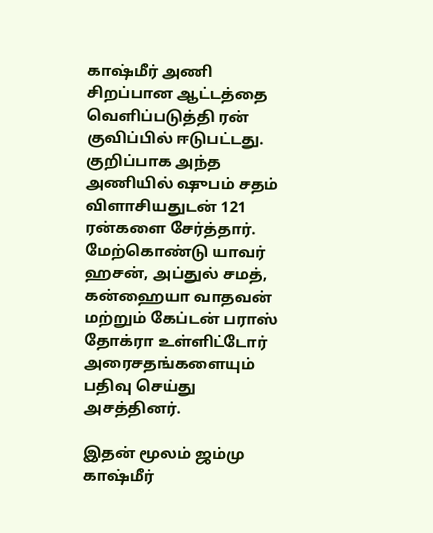காஷ்மீர் அணி சிறப்பான ஆட்டத்தை வெளிப்படுத்தி ரன் குவிப்பில் ஈடுபட்டது. குறிப்பாக அந்த அணியில் ஷுபம் சதம் விளாசியதுடன் 121 ரன்களை சேர்த்தார். மேற்கொண்டு யாவர் ஹசன், அப்துல் சமத், கன்ஹையா வாதவன் மற்றும் கேப்டன் பராஸ் தோக்ரா உள்ளிட்டோர் அரைசதங்களையும் பதிவு செய்து அசத்தினர்.

இதன் மூலம் ஜம்மு காஷ்மீர்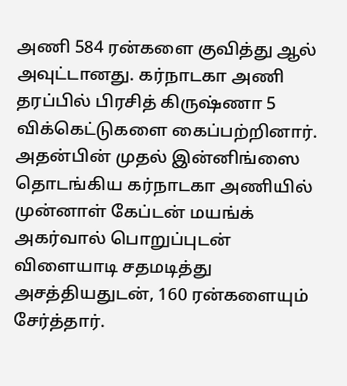அணி 584 ரன்களை குவித்து ஆல் அவுட்டானது. கர்நாடகா அணி தரப்பில் பிரசித் கிருஷ்ணா 5 விக்கெட்டுகளை கைப்பற்றினார். அதன்பின் முதல் இன்னிங்ஸை தொடங்கிய கர்நாடகா அணியில் முன்னாள் கேப்டன் மயங்க் அகர்வால் பொறுப்புடன் விளையாடி சதமடித்து அசத்தியதுடன், 160 ரன்களையும் சேர்த்தார்.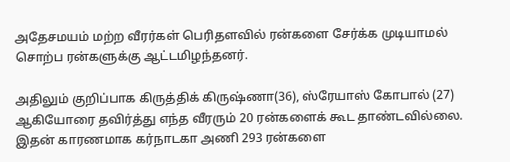அதேசமயம் மற்ற வீரர்கள் பெரிதளவில் ரன்களை சேர்க்க முடியாமல் சொற்ப ரன்களுக்கு ஆட்டமிழந்தனர்.

அதிலும் குறிப்பாக கிருத்திக் கிருஷ்ணா(36), ஸ்ரேயாஸ் கோபால் (27) ஆகியோரை தவிர்த்து எந்த வீரரும் 20 ரன்களைக் கூட தாண்டவில்லை. இதன் காரணமாக கர்நாடகா அணி 293 ரன்களை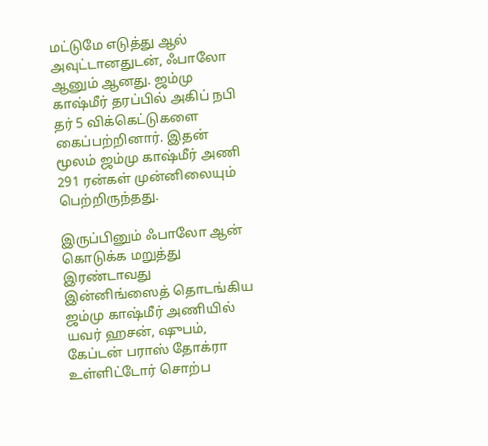மட்டுமே எடுத்து ஆல் அவுட்டானதுடன், ஃபாலோ ஆனும் ஆனது. ஜம்மு காஷ்மீர் தரப்பில் அகிப் நபி தர் 5 விக்கெட்டுகளை கைப்பற்றினார். இதன் மூலம் ஜம்மு காஷ்மீர் அணி 291 ரன்கள் முன்னிலையும் பெற்றிருந்தது.

இருப்பினும் ஃபாலோ ஆன் கொடுக்க மறுத்து இரண்டாவது இன்னிங்ஸைத் தொடங்கிய ஜம்மு காஷ்மீர் அணியில் யவர் ஹசன், ஷுபம், கேப்டன் பராஸ் தோக்ரா உள்ளிட்டோர் சொற்ப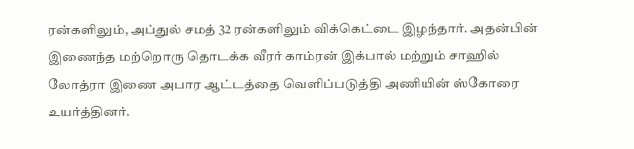ரன்களிலும், அப்துல் சமத் 32 ரன்களிலும் விக்கெட்டை இழந்தார். அதன்பின் இணைந்த மற்றொரு தொடக்க வீரர் காம்ரன் இக்பால் மற்றும் சாஹில் லோத்ரா இணை அபார ஆட்டத்தை வெளிப்படுத்தி அணியின் ஸ்கோரை உயர்த்தினர்.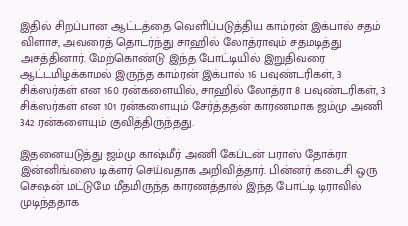இதில் சிறப்பான ஆட்டத்தை வெளிப்படுத்திய காம்ரன் இக்பால் சதம் விளாச, அவரைத் தொடர்ந்து சாஹில் லோத்ராவும் சதமடித்து அசத்தினார். மேற்கொண்டு இந்த போட்டியில் இறுதிவரை ஆட்டமிழக்காமல் இருந்த காம்ரன் இக்பால் 16 பவுண்டரிகள், 3 சிக்ஸர்கள் என 160 ரன்களையில், சாஹில் லோத்ரா 8 பவுண்டரிகள், 3 சிக்ஸர்கள் என 101 ரன்களையும் சேர்த்ததன் காரணமாக ஜம்மு அணி 342 ரன்களையும் குவித்திருந்தது.

இதனையடுத்து ஜம்மு காஷ்மீர் அணி கேப்டன் பராஸ் தோக்ரா இன்னிங்ஸை டிக்ளர் செய்வதாக அறிவித்தார். பின்னர் கடைசி ஒரு செஷன் மட்டுமே மீதமிருந்த காரணத்தால் இந்த போட்டி டிராவில் முடிந்ததாக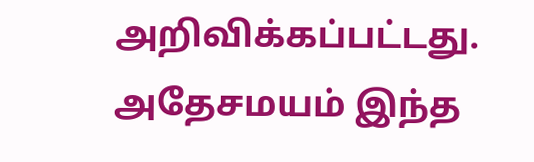அறிவிக்கப்பட்டது. அதேசமயம் இந்த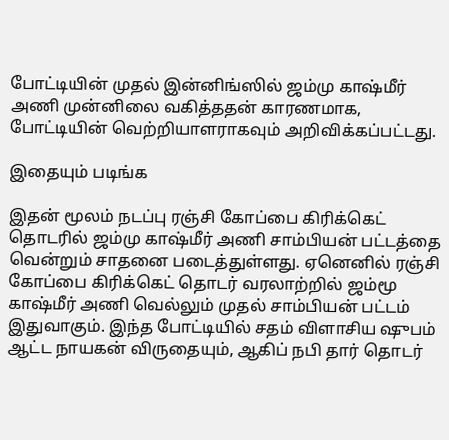போட்டியின் முதல் இன்னிங்ஸில் ஜம்மு காஷ்மீர் அணி முன்னிலை வகித்ததன் காரணமாக, போட்டியின் வெற்றியாளராகவும் அறிவிக்கப்பட்டது.

இதையும் படிங்க

இதன் மூலம் நடப்பு ரஞ்சி கோப்பை கிரிக்கெட் தொடரில் ஜம்மு காஷ்மீர் அணி சாம்பியன் பட்டத்தை வென்றும் சாதனை படைத்துள்ளது. ஏனெனில் ரஞ்சி கோப்பை கிரிக்கெட் தொடர் வரலாற்றில் ஜம்மூ காஷ்மீர் அணி வெல்லும் முதல் சாம்பியன் பட்டம் இதுவாகும். இந்த போட்டியில் சதம் விளாசிய ஷுபம் ஆட்ட நாயகன் விருதையும், ஆகிப் நபி தார் தொடர்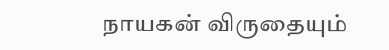நாயகன் விருதையும்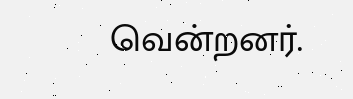வென்றனர்.